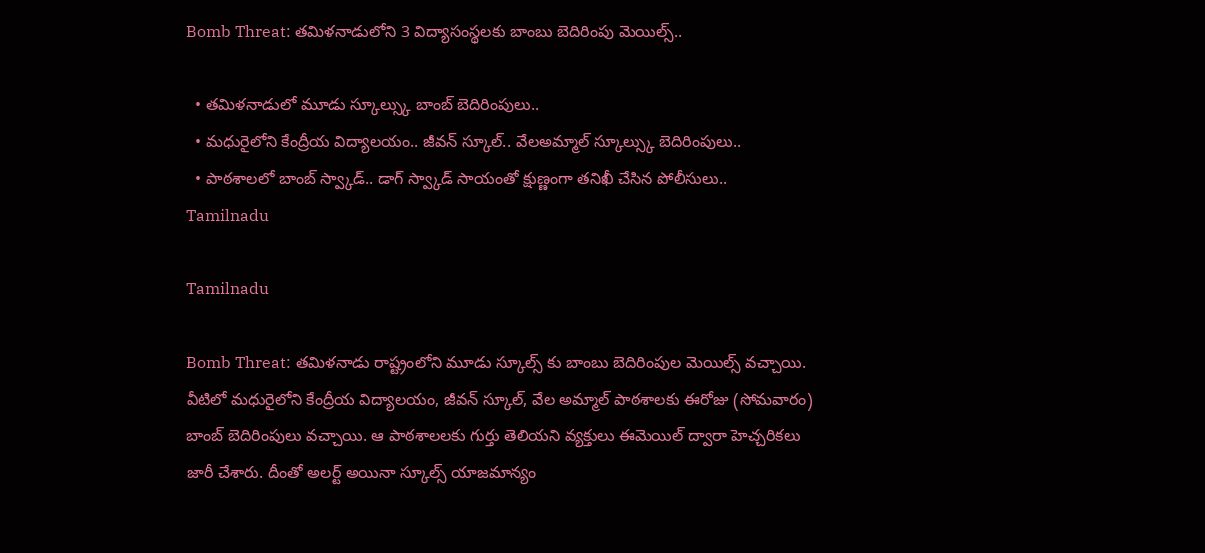Bomb Threat: తమిళనాడులోని 3 విద్యాసంస్థలకు బాంబు బెదిరింపు మెయిల్స్..

  • తమిళనాడులో మూడు స్కూల్స్కు బాంబ్ బెదిరింపులు..
  • మధురైలోని కేంద్రీయ విద్యాలయం.. జీవన్ స్కూల్.. వేలఅమ్మాల్ స్కూల్స్కు బెదిరింపులు..
  • పాఠశాలలో బాంబ్‌ స్వ్కాడ్‌.. డాగ్‌ స్వ్కాడ్‌ సాయంతో క్షుణ్ణంగా తనిఖీ చేసిన పోలీసులు..
Tamilnadu

Tamilnadu

Bomb Threat: తమిళనాడు రాష్ట్రంలోని మూడు స్కూల్స్ కు బాంబు బెదిరింపుల మెయిల్స్ వచ్చాయి. వీటిలో మధురైలోని కేంద్రీయ విద్యాలయం, జీవన్ స్కూల్, వేల అమ్మాల్ పాఠశాలకు ఈరోజు (సోమవారం) బాంబ్ బెదిరింపులు వచ్చాయి. ఆ పాఠశాలలకు గుర్తు తెలియని వ్యక్తులు ఈమెయిల్ ద్వారా హెచ్చరికలు జారీ చేశారు. దీంతో అలర్ట్ అయినా స్కూల్స్ యాజమాన్యం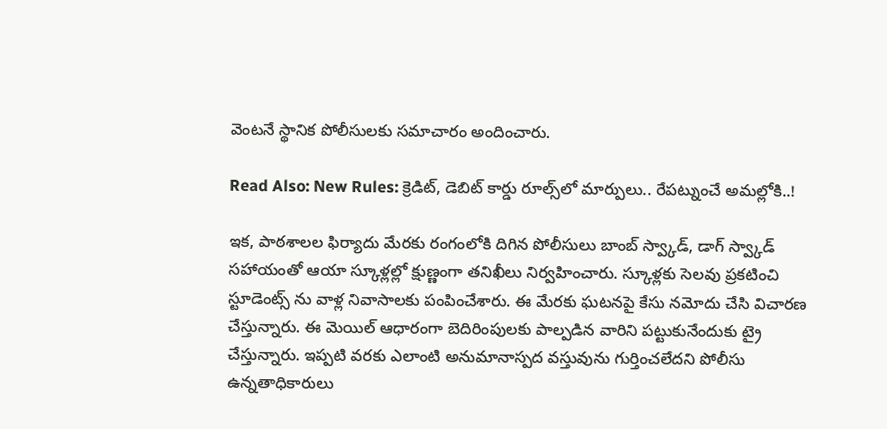వెంటనే స్థానిక పోలీసులకు సమాచారం అందించారు.

Read Also: New Rules: క్రెడిట్, డెబిట్ కార్డు రూల్స్‌లో మార్పులు.. రేపట్నుంచే అమల్లోకి..!

ఇక, పాఠశాలల ఫిర్యాదు మేరకు రంగంలోకి దిగిన పోలీసులు బాంబ్‌ స్వ్కాడ్‌, డాగ్‌ స్వ్కాడ్‌ సహాయంతో ఆయా స్కూళ్లల్లో క్షుణ్ణంగా తనిఖీలు నిర్వహించారు. స్కూళ్లకు సెలవు ప్రకటించి స్టూడెంట్స్ ను వాళ్ల నివాసాలకు పంపించేశారు. ఈ మేరకు ఘటనపై కేసు నమోదు చేసి విచారణ చేస్తున్నారు. ఈ మెయిల్‌ ఆధారంగా బెదిరింపులకు పాల్పడిన వారిని పట్టుకునేందుకు ట్రై చేస్తున్నారు. ఇప్పటి వరకు ఎలాంటి అనుమానాస్పద వస్తువును గుర్తించలేదని పోలీసు ఉన్నతాధికారులు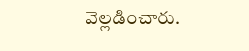వెల్లడించారు.